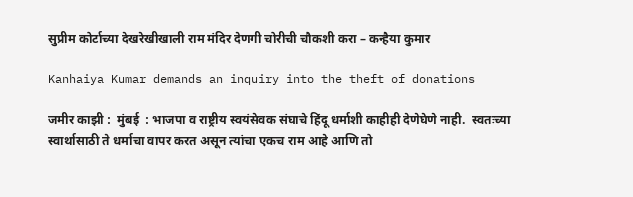सुप्रीम कोर्टाच्या देखरेखीखाली राम मंदिर देणगी चोरीची चौकशी करा – कन्हैया कुमार

Kanhaiya Kumar demands an inquiry into the theft of donations

जमीर काझी :  मुंबई  : भाजपा व राष्ट्रीय स्वयंसेवक संघाचे हिंदू धर्माशी काहीही देणेघेणे नाही.  स्वतःच्या स्वार्थासाठी ते धर्माचा वापर करत असून त्यांचा एकच राम आहे आणि तो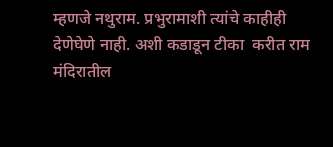म्हणजे नथुराम. प्रभुरामाशी त्यांचे काहीही देणेघेणे नाही. अशी कडाडून टीका  करीत राम मंदिरातील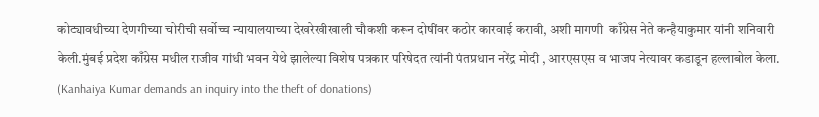कोट्यावधीच्या देणगीच्या चोरीची सर्वोच्च न्यायालयाच्या देखरेखीखाली चौकशी करून दोषींवर कठोर कारवाई करावी, अशी मागणी  काँग्रेस नेते कन्हैयाकुमार यांनी शनिवारी केली.मुंबई प्रदेश काँग्रेस मधील राजीव गांधी भवन येथे झालेल्या विशेष पत्रकार परिषेदत त्यांनी पंतप्रधान नरेंद्र मोदी , आरएसएस व भाजप नेत्यावर कडाडून हल्लाबोल केला. (Kanhaiya Kumar demands an inquiry into the theft of donations)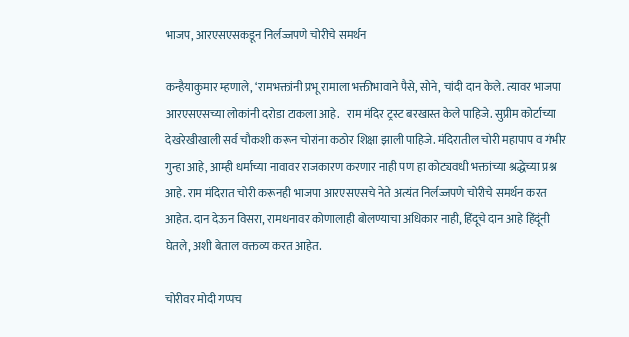भाजप, आरएसएसकडून निर्लज्जपणे चोरीचे समर्थन

कन्हैयाकुमार म्हणाले, ‘रामभक्तांनी प्रभू रामाला भक्तीभावाने पैसे, सोने, चांदी दान केले. त्यावर भाजपा आरएसएसच्या लोकांनी दरोडा टाकला आहे.   राम मंदिर ट्रस्ट बरखास्त केले पाहिजे. सुप्रीम कोर्टाच्या देखरेखीखाली सर्व चौकशी करून चोरांना कठोर शिक्षा झाली पाहिजे. मंदिरातील चोरी महापाप व गंभीर गुन्हा आहे, आम्ही धर्माच्या नावावर राजकारण करणार नाही पण हा कोट्यवधी भक्तांच्या श्रद्धेच्या प्रश्न आहे. राम मंदिरात चोरी करूनही भाजपा आरएसएसचे नेते अत्यंत निर्लज्जपणे चोरीचे समर्थन करत आहेत. दान देऊन विसरा, रामधनावर कोणालाही बोलण्याचा अधिकार नाही, हिंदूचे दान आहे हिंदूंनी घेतले, अशी बेताल वक्तव्य करत आहेत.

चोरीवर मोदी गप्पच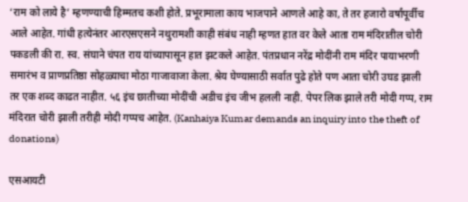‘राम को लाये है’ म्हणण्याची हिम्मतच कशी होते. प्रभूरामाला काय भाजपाने आणले आहे का, ते तर हजारो वर्षांपूर्वीच आले आहेत. गांधी हत्येनंतर आरएसएसने नथुरामशी काही संबंध नाही म्हणत हात वर केले आता राम मंदिरातील चोरी पकडली की रा. स्व. संघाने चंपत राय यांच्यापासून हात झटकले आहेत. पंतप्रधान नरेंद्र मोदींनी राम मंदिर पायाभरणी समारंभ व प्राणप्रतिष्ठा सोहळ्याचा मोठा गाजावाजा केला. श्रेय घेण्यासाठी सर्वात पुढे होते पण आता चोरी उघड झाली तर एक शब्द काढत नाहीत. ५६ इंच छातीच्या मोदींची अडीच इंच जीभ हलली नाही. पेपर लिक झाले तरी मोदी गप्प, राम मंदिरात चोरी झाली तरीही मोदी गप्पच आहेत. (Kanhaiya Kumar demands an inquiry into the theft of donations)

एसआयटी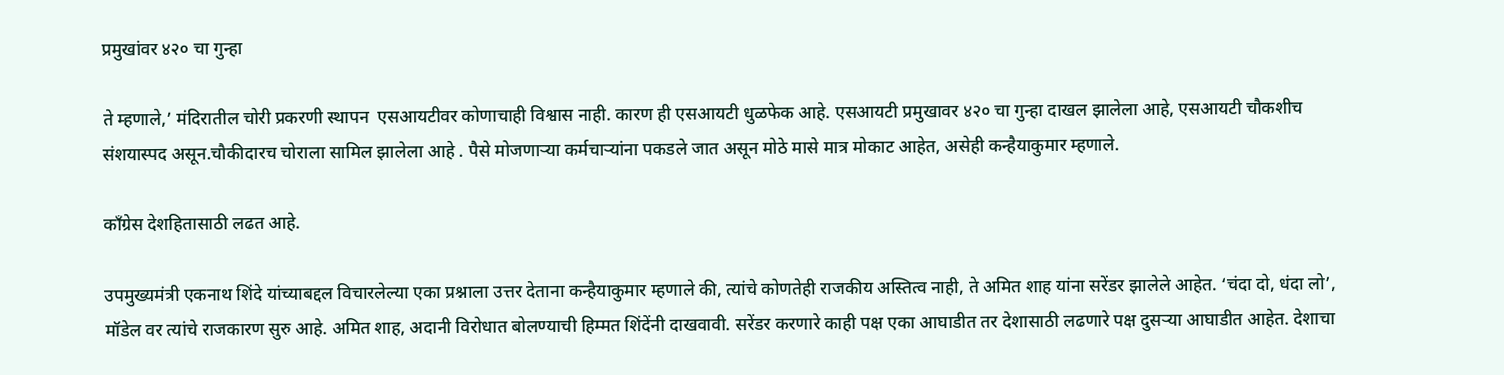प्रमुखांवर ४२० चा गुन्हा

ते म्हणाले,’ मंदिरातील चोरी प्रकरणी स्थापन  एसआयटीवर कोणाचाही विश्वास नाही. कारण ही एसआयटी धुळफेक आहे. एसआयटी प्रमुखावर ४२० चा गुन्हा दाखल झालेला आहे, एसआयटी चौकशीच संशयास्पद असून.चौकीदारच चोराला सामिल झालेला आहे . पैसे मोजणाऱ्या कर्मचाऱ्यांना पकडले जात असून मोठे मासे मात्र मोकाट आहेत, असेही कन्हैयाकुमार म्हणाले.

काँग्रेस देशहितासाठी लढत आहे.

उपमुख्यमंत्री एकनाथ शिंदे यांच्याबद्दल विचारलेल्या एका प्रश्नाला उत्तर देताना कन्हैयाकुमार म्हणाले की, त्यांचे कोणतेही राजकीय अस्तित्व नाही, ते अमित शाह यांना सरेंडर झालेले आहेत. ‘चंदा दो, धंदा लो’, मॉडेल वर त्यांचे राजकारण सुरु आहे. अमित शाह, अदानी विरोधात बोलण्याची हिम्मत शिंदेंनी दाखवावी. सरेंडर करणारे काही पक्ष एका आघाडीत तर देशासाठी लढणारे पक्ष दुसऱ्या आघाडीत आहेत. देशाचा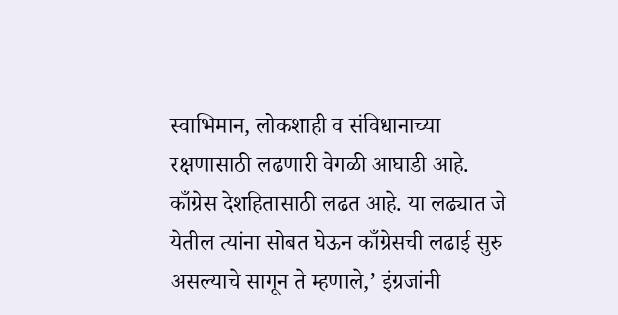स्वाभिमान, लोकशाही व संविधानाच्या रक्षणासाठी लढणारी वेगळी आघाडी आहे. काँग्रेस देशहितासाठी लढत आहे. या लढ्यात जे येतील त्यांना सोबत घेऊन काँग्रेसची लढाई सुरु असल्याचे सागून ते म्हणाले,’ इंग्रजांनी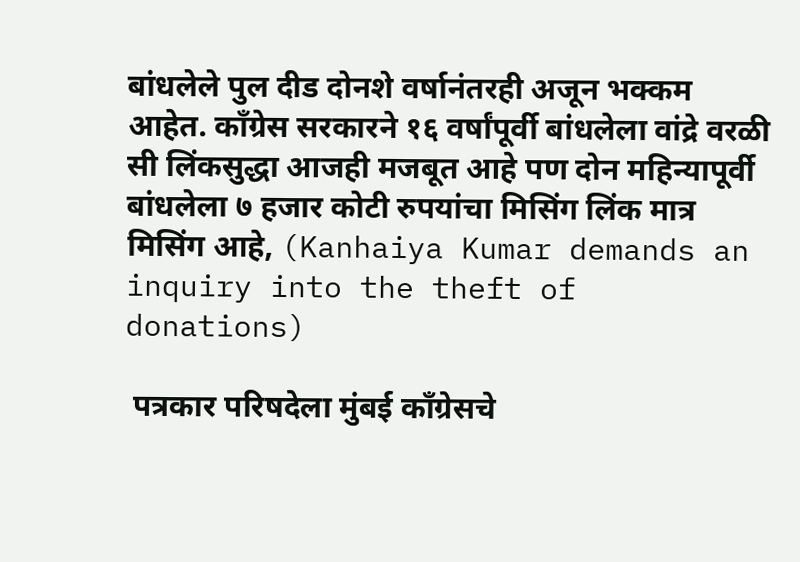बांधलेले पुल दीड दोनशे वर्षानंतरही अजून भक्कम आहेत. काँग्रेस सरकारने १६ वर्षांपूर्वी बांधलेला वांद्रे वरळी सी लिंकसुद्धा आजही मजबूत आहे पण दोन महिन्यापूर्वी बांधलेला ७ हजार कोटी रुपयांचा मिसिंग लिंक मात्र मिसिंग आहे, (Kanhaiya Kumar demands an inquiry into the theft of donations)

 पत्रकार परिषदेला मुंबई काँग्रेसचे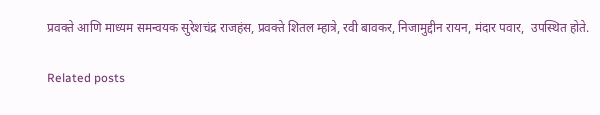प्रवक्ते आणि माध्यम समन्वयक सुरेशचंद्र राजहंस, प्रवक्ते शितल म्हात्रे, रवी बावकर, निजामुद्दीन रायन, मंदार पवार,  उपस्थित होते.

Related posts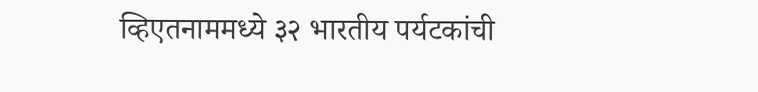व्हिएतनाममध्ये ३२ भारतीय पर्यटकांची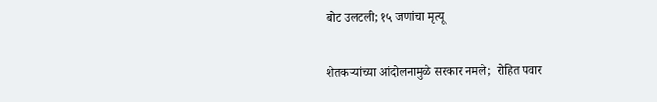बोट उलटली; १५ जणांचा मृत्यू

शेतकऱ्यांच्या आंदोलनामुळे सरकार नमले;  रोहित पवार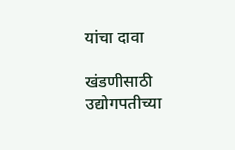यांचा दावा

खंडणीसाठी उद्योगपतीच्या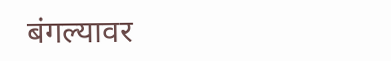बंगल्यावर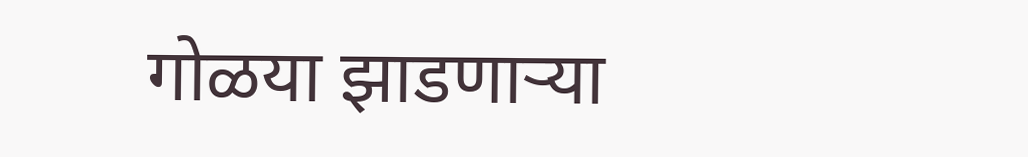गोळया झाडणाऱ्या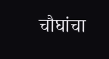चौघांचा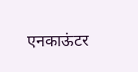एनकाऊंटर